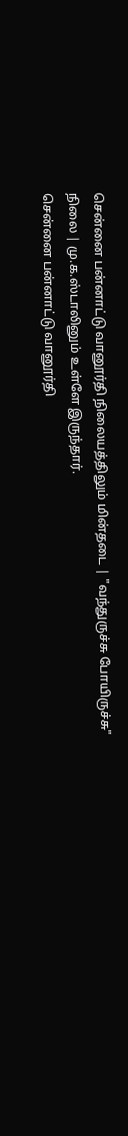சென்னை பன்னாட்டு வானூர்தி நிலையத்திலும் மின்தடை | "வந்துருச்சு போயிருச்சு" நிலை | மு.க.ஸ்டாலினும் உள்ளே இருந்தார்.
சென்னை பன்னாட்டு வானூர்தி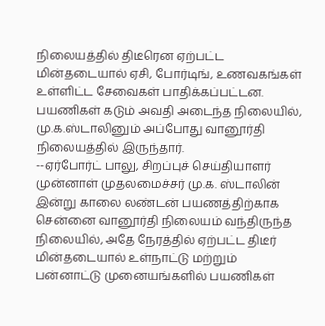நிலையத்தில் திடீரென ஏற்பட்ட மின்தடையால் ஏசி, போர்டிங், உணவகங்கள் உள்ளிட்ட சேவைகள் பாதிக்கப்பட்டன. பயணிகள் கடும் அவதி அடைந்த நிலையில், மு.க.ஸ்டாலினும் அப்போது வானூர்தி நிலையத்தில் இருந்தார்.
--ஏர்போர்ட் பாலு, சிறப்புச் செய்தியாளர்
முன்னாள் முதலமைச்சர் மு.க. ஸ்டாலின் இன்று காலை லண்டன் பயணத்திற்காக சென்னை வானூர்தி நிலையம் வந்திருந்த நிலையில், அதே நேரத்தில் ஏற்பட்ட திடீர் மின்தடையால் உள்நாட்டு மற்றும் பன்னாட்டு முனையங்களில் பயணிகள்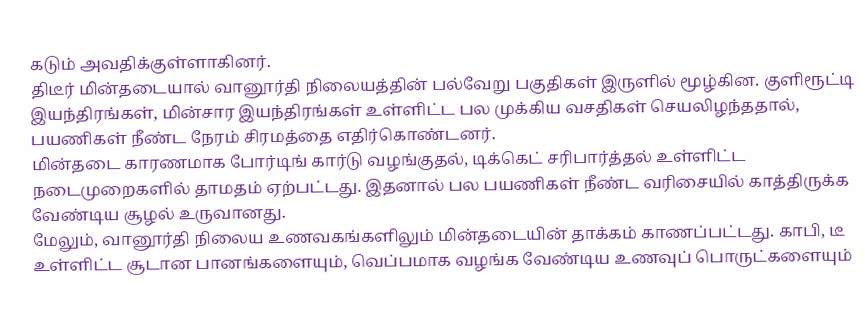கடும் அவதிக்குள்ளாகினர்.
திடீர் மின்தடையால் வானூர்தி நிலையத்தின் பல்வேறு பகுதிகள் இருளில் மூழ்கின. குளிரூட்டி இயந்திரங்கள், மின்சார இயந்திரங்கள் உள்ளிட்ட பல முக்கிய வசதிகள் செயலிழந்ததால், பயணிகள் நீண்ட நேரம் சிரமத்தை எதிர்கொண்டனர்.
மின்தடை காரணமாக போர்டிங் கார்டு வழங்குதல், டிக்கெட் சரிபார்த்தல் உள்ளிட்ட நடைமுறைகளில் தாமதம் ஏற்பட்டது. இதனால் பல பயணிகள் நீண்ட வரிசையில் காத்திருக்க வேண்டிய சூழல் உருவானது.
மேலும், வானூர்தி நிலைய உணவகங்களிலும் மின்தடையின் தாக்கம் காணப்பட்டது. காபி, டீ உள்ளிட்ட சூடான பானங்களையும், வெப்பமாக வழங்க வேண்டிய உணவுப் பொருட்களையும்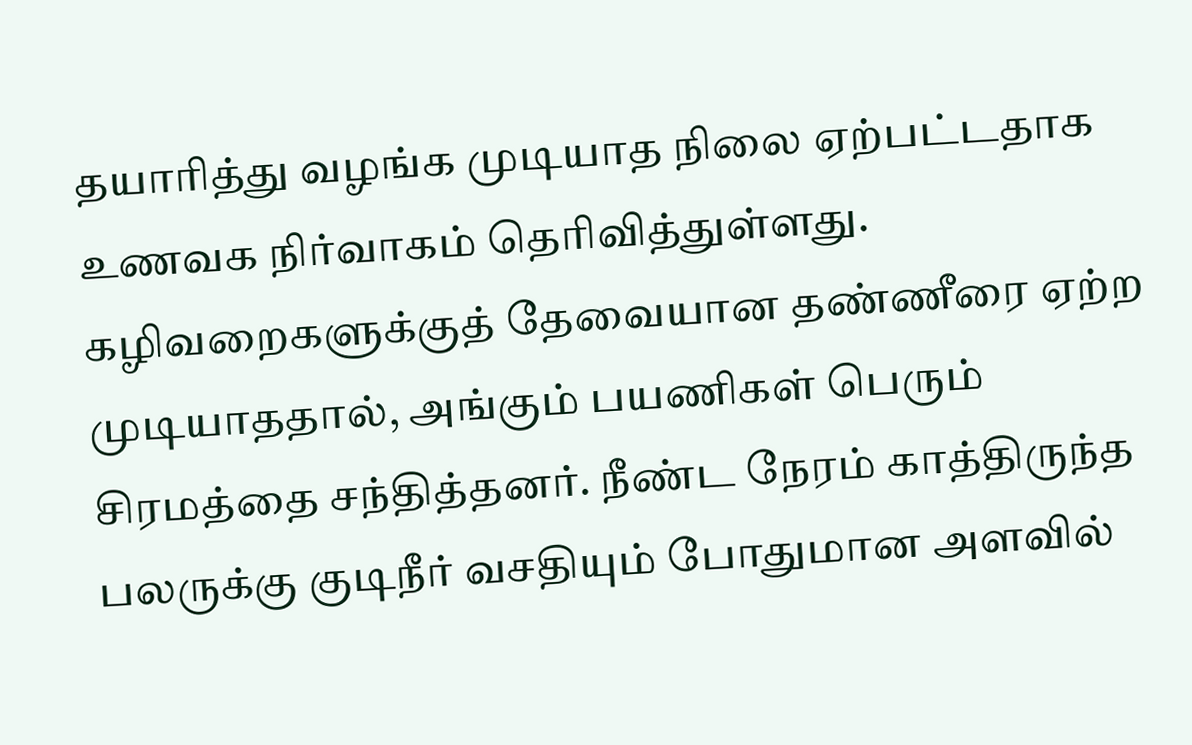தயாரித்து வழங்க முடியாத நிலை ஏற்பட்டதாக உணவக நிர்வாகம் தெரிவித்துள்ளது.
கழிவறைகளுக்குத் தேவையான தண்ணீரை ஏற்ற முடியாததால், அங்கும் பயணிகள் பெரும் சிரமத்தை சந்தித்தனர். நீண்ட நேரம் காத்திருந்த பலருக்கு குடிநீர் வசதியும் போதுமான அளவில்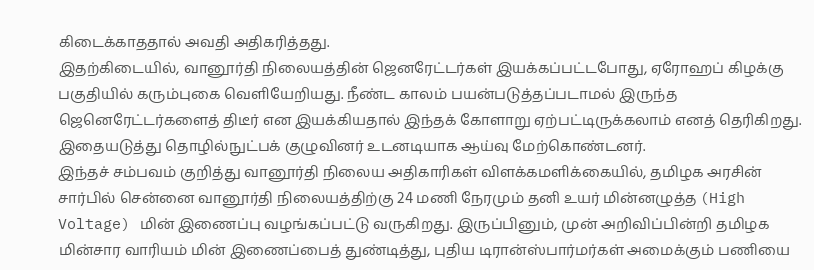கிடைக்காததால் அவதி அதிகரித்தது.
இதற்கிடையில், வானூர்தி நிலையத்தின் ஜெனரேட்டர்கள் இயக்கப்பட்டபோது, ஏரோஹப் கிழக்கு பகுதியில் கரும்புகை வெளியேறியது. நீண்ட காலம் பயன்படுத்தப்படாமல் இருந்த ஜெனெரேட்டர்களைத் திடீர் என இயக்கியதால் இந்தக் கோளாறு ஏற்பட்டிருக்கலாம் எனத் தெரிகிறது. இதையடுத்து தொழில்நுட்பக் குழுவினர் உடனடியாக ஆய்வு மேற்கொண்டனர்.
இந்தச் சம்பவம் குறித்து வானூர்தி நிலைய அதிகாரிகள் விளக்கமளிக்கையில், தமிழக அரசின் சார்பில் சென்னை வானூர்தி நிலையத்திற்கு 24 மணி நேரமும் தனி உயர் மின்னழுத்த (High Voltage) மின் இணைப்பு வழங்கப்பட்டு வருகிறது. இருப்பினும், முன் அறிவிப்பின்றி தமிழக மின்சார வாரியம் மின் இணைப்பைத் துண்டித்து, புதிய டிரான்ஸ்பார்மர்கள் அமைக்கும் பணியை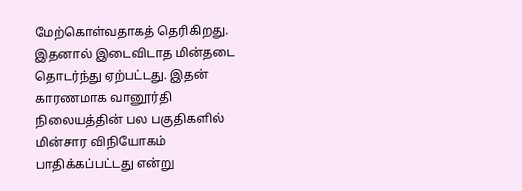மேற்கொள்வதாகத் தெரிகிறது. இதனால் இடைவிடாத மின்தடை தொடர்ந்து ஏற்பட்டது. இதன் காரணமாக வானூர்தி நிலையத்தின் பல பகுதிகளில் மின்சார விநியோகம் பாதிக்கப்பட்டது என்று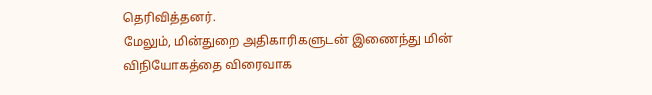தெரிவித்தனர்.
மேலும், மின்துறை அதிகாரிகளுடன் இணைந்து மின் விநியோகத்தை விரைவாக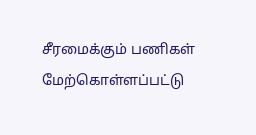சீரமைக்கும் பணிகள் மேற்கொள்ளப்பட்டு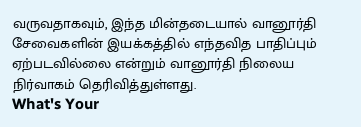வருவதாகவும், இந்த மின்தடையால் வானூர்தி சேவைகளின் இயக்கத்தில் எந்தவித பாதிப்பும் ஏற்படவில்லை என்றும் வானூர்தி நிலைய நிர்வாகம் தெரிவித்துள்ளது.
What's Your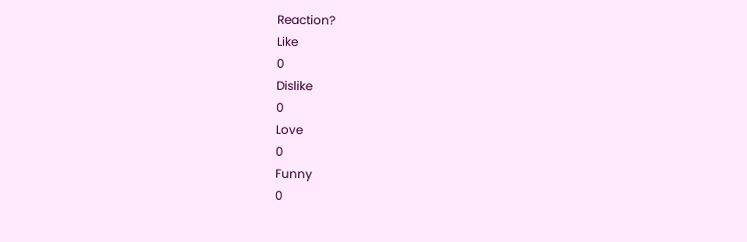Reaction?
Like
0
Dislike
0
Love
0
Funny
0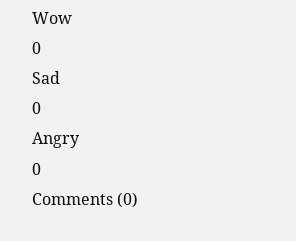Wow
0
Sad
0
Angry
0
Comments (0)